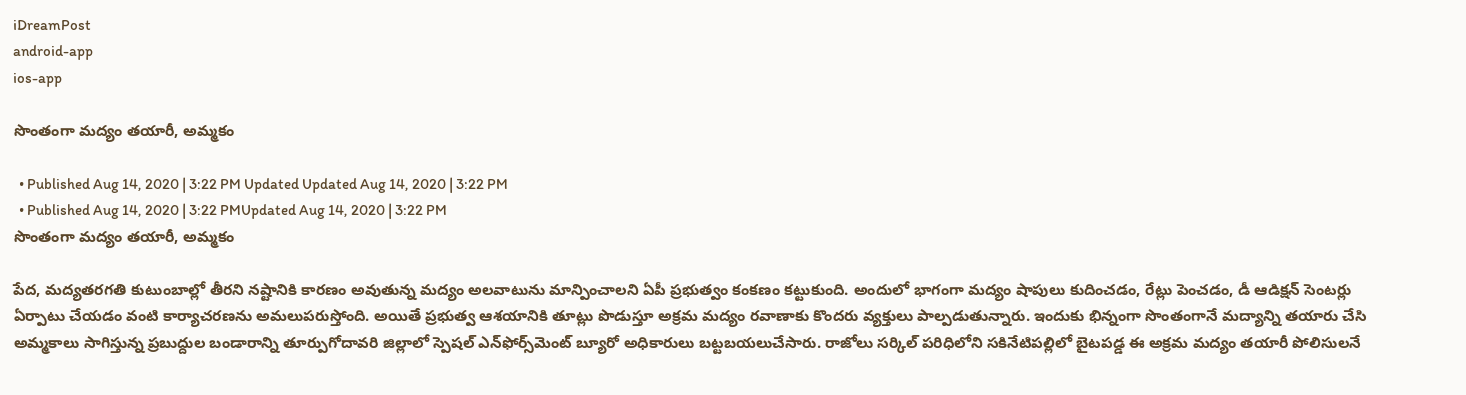iDreamPost
android-app
ios-app

సొంతంగా మద్యం తయారీ, అమ్మకం

  • Published Aug 14, 2020 | 3:22 PM Updated Updated Aug 14, 2020 | 3:22 PM
  • Published Aug 14, 2020 | 3:22 PMUpdated Aug 14, 2020 | 3:22 PM
సొంతంగా మద్యం తయారీ, అమ్మకం

పేద, మద్యతరగతి కుటుంబాల్లో తీరని నష్టానికి కారణం అవుతున్న మద్యం అలవాటును మాన్పించాలని ఏపీ ప్రభుత్వం కంకణం కట్టుకుంది. అందులో భాగంగా మద్యం షాపులు కుదించడం, రేట్లు పెంచడం, డీ ఆడిక్షన్‌ సెంటర్లు ఏర్పాటు చేయడం వంటి కార్యాచరణను అమలుపరుస్తోంది. అయితే ప్రభుత్వ ఆశయానికి తూట్లు పొడుస్తూ అక్రమ మద్యం రవాణాకు కొందరు వ్యక్తులు పాల్పడుతున్నారు. ఇందుకు భిన్నంగా సొంతంగానే మద్యాన్ని తయారు చేసి అమ్మకాలు సాగిస్తున్న ప్రబుద్దుల బండారాన్ని తూర్పుగోదావరి జిల్లాలో స్పెషల్‌ ఎన్‌ఫోర్స్‌మెంట్‌ బ్యూరో అధికారులు బట్టబయలుచేసారు. రాజోలు సర్కిల్‌ పరిధిలోని సకినేటిపల్లిలో బైటపడ్డ ఈ అక్రమ మద్యం తయారీ పోలిసులనే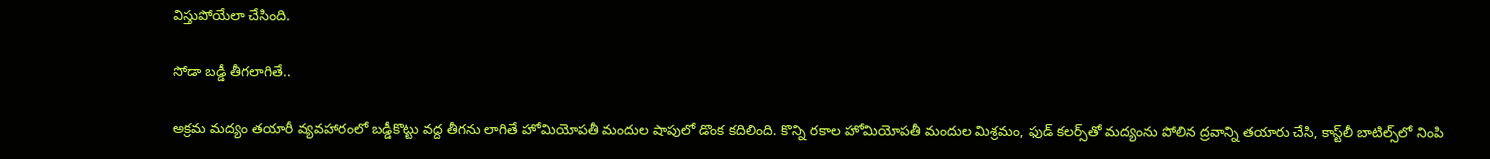విస్తుపోయేలా చేసింది.

సోడా బడ్డీ తీగలాగితే..

అక్రమ మద్యం తయారీ వ్యవహారంలో బడ్డీకొట్టు వద్ద తీగను లాగితే హోమియోపతీ మందుల షాపులో డొంక కదిలింది. కొన్ని రకాల హోమియోపతీ మందుల మిశ్రమం, ఫుడ్‌ కలర్స్‌తో మద్యంను పోలిన ద్రవాన్ని తయారు చేసి, కాస్ట్‌లీ బాటిల్స్‌లో నింపి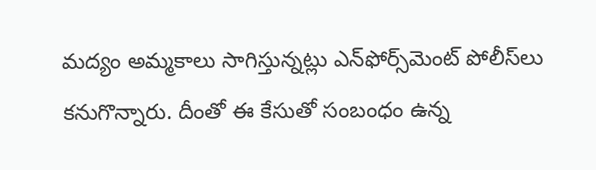మద్యం అమ్మకాలు సాగిస్తున్నట్లు ఎన్‌ఫోర్స్‌మెంట్‌ పోలీస్‌లు కనుగొన్నారు. దీంతో ఈ కేసుతో సంబంధం ఉన్న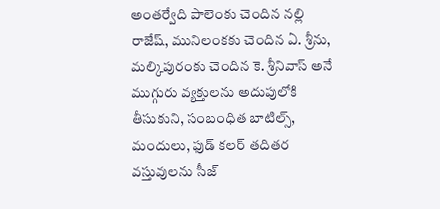అంతర్వేది పాలెంకు చెందిన నల్లి రాజేష్, మునిలంకకు చెందిన ఏ. శ్రీను, మల్కిపురంకు చెందిన కె. శ్రీనివాస్‌ అనే ముగ్గురు వ్యక్తులను అదుపులోకి తీసుకుని, సంబంధిత బాటిల్స్, మందులు, ఫుడ్‌ కలర్‌ తదితర వస్తువులను సీజ్‌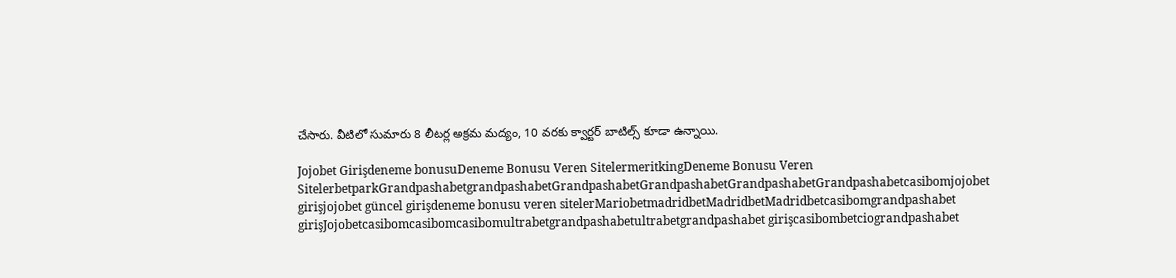చేసారు. వీటిలో సుమారు 8 లీటర్ల అక్రమ మద్యం, 10 వరకు క్వార్టర్‌ బాటిల్స్‌ కూడా ఉన్నాయి.

Jojobet Girişdeneme bonusuDeneme Bonusu Veren SitelermeritkingDeneme Bonusu Veren SitelerbetparkGrandpashabetgrandpashabetGrandpashabetGrandpashabetGrandpashabetGrandpashabetcasibomjojobet girişjojobet güncel girişdeneme bonusu veren sitelerMariobetmadridbetMadridbetMadridbetcasibomgrandpashabet girişJojobetcasibomcasibomcasibomultrabetgrandpashabetultrabetgrandpashabet girişcasibombetciograndpashabet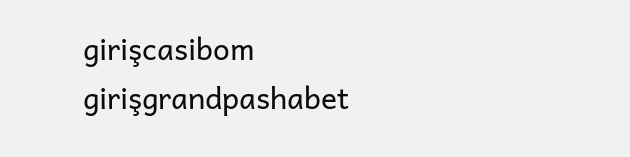girişcasibom girişgrandpashabet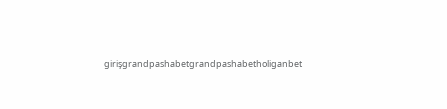girişgrandpashabetgrandpashabetholiganbet